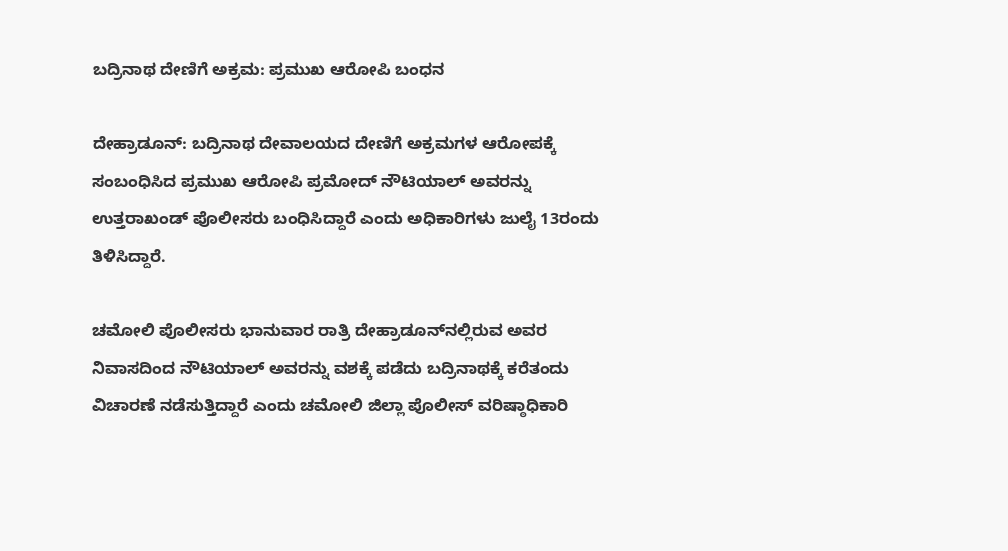ಬದ್ರಿನಾಥ ದೇಣಿಗೆ ಅಕ್ರಮ: ಪ್ರಮುಖ ಆರೋಪಿ ಬಂಧನ

ದೇಹ್ರಾಡೂನ್: ಬದ್ರಿನಾಥ ದೇವಾಲಯದ ದೇಣಿಗೆ ಅಕ್ರಮಗಳ ಆರೋಪಕ್ಕೆ ಸಂಬಂಧಿಸಿದ ಪ್ರಮುಖ ಆರೋಪಿ ಪ್ರಮೋದ್ ನೌಟಿಯಾಲ್ ಅವರನ್ನು ಉತ್ತರಾಖಂಡ್ ಪೊಲೀಸರು ಬಂಧಿಸಿದ್ದಾರೆ ಎಂದು ಅಧಿಕಾರಿಗಳು ಜುಲೈ 13ರಂದು ತಿಳಿಸಿದ್ದಾರೆ.

ಚಮೋಲಿ ಪೊಲೀಸರು ಭಾನುವಾರ ರಾತ್ರಿ ದೇಹ್ರಾಡೂನ್‌ನಲ್ಲಿರುವ ಅವರ ನಿವಾಸದಿಂದ ನೌಟಿಯಾಲ್ ಅವರನ್ನು ವಶಕ್ಕೆ ಪಡೆದು ಬದ್ರಿನಾಥಕ್ಕೆ ಕರೆತಂದು ವಿಚಾರಣೆ ನಡೆಸುತ್ತಿದ್ದಾರೆ ಎಂದು ಚಮೋಲಿ ಜಿಲ್ಲಾ ಪೊಲೀಸ್ ವರಿಷ್ಠಾಧಿಕಾರಿ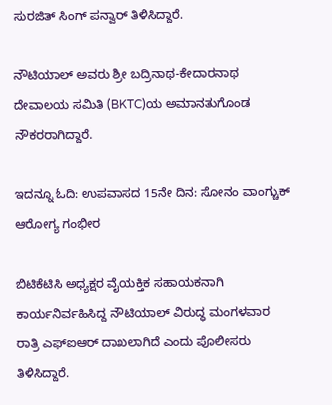ಸುರಜಿತ್ ಸಿಂಗ್ ಪನ್ವಾರ್ ತಿಳಿಸಿದ್ದಾರೆ.

ನೌಟಿಯಾಲ್ ಅವರು ಶ್ರೀ ಬದ್ರಿನಾಥ-ಕೇದಾರನಾಥ ದೇವಾಲಯ ಸಮಿತಿ (BKTC)ಯ ಅಮಾನತುಗೊಂಡ ನೌಕರರಾಗಿದ್ದಾರೆ.

ಇದನ್ನೂ ಓದಿ: ಉಪವಾಸದ 15ನೇ ದಿನ: ಸೋನಂ ವಾಂಗ್ಚುಕ್ ಆರೋಗ್ಯ ಗಂಭೀರ

ಬಿಟಿಕೆಟಿಸಿ ಅಧ್ಯಕ್ಷರ ವೈಯಕ್ತಿಕ ಸಹಾಯಕನಾಗಿ ಕಾರ್ಯನಿರ್ವಹಿಸಿದ್ದ ನೌಟಿಯಾಲ್ ವಿರುದ್ಧ ಮಂಗಳವಾರ ರಾತ್ರಿ ಎಫ್‌ಐಆರ್ ದಾಖಲಾಗಿದೆ ಎಂದು ಪೊಲೀಸರು ತಿಳಿಸಿದ್ದಾರೆ.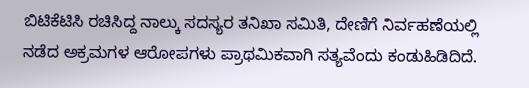ಬಿಟಿಕೆಟಿಸಿ ರಚಿಸಿದ್ದ ನಾಲ್ಕು ಸದಸ್ಯರ ತನಿಖಾ ಸಮಿತಿ, ದೇಣಿಗೆ ನಿರ್ವಹಣೆಯಲ್ಲಿ ನಡೆದ ಅಕ್ರಮಗಳ ಆರೋಪಗಳು ಪ್ರಾಥಮಿಕವಾಗಿ ಸತ್ಯವೆಂದು ಕಂಡುಹಿಡಿದಿದೆ.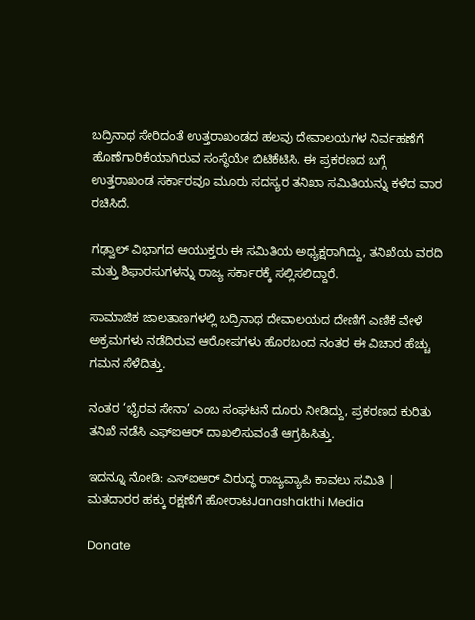ಬದ್ರಿನಾಥ ಸೇರಿದಂತೆ ಉತ್ತರಾಖಂಡದ ಹಲವು ದೇವಾಲಯಗಳ ನಿರ್ವಹಣೆಗೆ ಹೊಣೆಗಾರಿಕೆಯಾಗಿರುವ ಸಂಸ್ಥೆಯೇ ಬಿಟಿಕೆಟಿಸಿ. ಈ ಪ್ರಕರಣದ ಬಗ್ಗೆ ಉತ್ತರಾಖಂಡ ಸರ್ಕಾರವೂ ಮೂರು ಸದಸ್ಯರ ತನಿಖಾ ಸಮಿತಿಯನ್ನು ಕಳೆದ ವಾರ ರಚಿಸಿದೆ.

ಗಢ್ವಾಲ್ ವಿಭಾಗದ ಆಯುಕ್ತರು ಈ ಸಮಿತಿಯ ಅಧ್ಯಕ್ಷರಾಗಿದ್ದು, ತನಿಖೆಯ ವರದಿ ಮತ್ತು ಶಿಫಾರಸುಗಳನ್ನು ರಾಜ್ಯ ಸರ್ಕಾರಕ್ಕೆ ಸಲ್ಲಿಸಲಿದ್ದಾರೆ.

ಸಾಮಾಜಿಕ ಜಾಲತಾಣಗಳಲ್ಲಿ ಬದ್ರಿನಾಥ ದೇವಾಲಯದ ದೇಣಿಗೆ ಎಣಿಕೆ ವೇಳೆ ಅಕ್ರಮಗಳು ನಡೆದಿರುವ ಆರೋಪಗಳು ಹೊರಬಂದ ನಂತರ ಈ ವಿಚಾರ ಹೆಚ್ಚು ಗಮನ ಸೆಳೆದಿತ್ತು.

ನಂತರ ‘ಭೈರವ ಸೇನಾ’ ಎಂಬ ಸಂಘಟನೆ ದೂರು ನೀಡಿದ್ದು, ಪ್ರಕರಣದ ಕುರಿತು ತನಿಖೆ ನಡೆಸಿ ಎಫ್‌ಐಆರ್ ದಾಖಲಿಸುವಂತೆ ಆಗ್ರಹಿಸಿತ್ತು.

ಇದನ್ನೂ ನೋಡಿ: ಎಸ್‌ಐಆರ್ ವಿರುದ್ಧ ರಾಜ್ಯವ್ಯಾಪಿ ಕಾವಲು ಸಮಿತಿ | ಮತದಾರರ ಹಕ್ಕು ರಕ್ಷಣೆಗೆ ಹೋರಾಟJanashakthi Media

Donate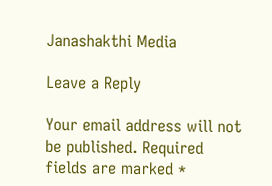Janashakthi Media

Leave a Reply

Your email address will not be published. Required fields are marked *